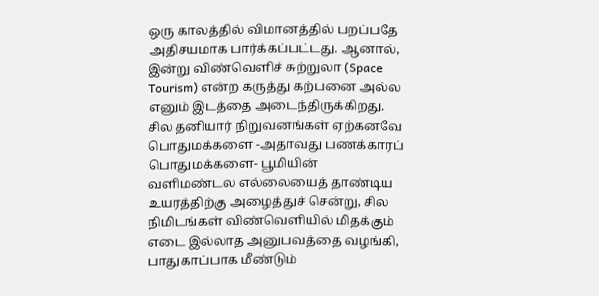ஒரு காலத்தில் விமானத்தில் பறப்பதே அதிசயமாக பார்க்கப்பட்டது. ஆனால், இன்று விண்வெளிச் சுற்றுலா (Space Tourism) என்ற கருத்து கற்பனை அல்ல எனும் இடத்தை அடைந்திருக்கிறது. சில தனியார் நிறுவனங்கள் ஏற்கனவே பொதுமக்களை -அதாவது பணக்காரப் பொதுமக்களை- பூமியின் வளிமண்டல எல்லையைத் தாண்டிய உயரத்திற்கு அழைத்துச் சென்று, சில நிமிடங்கள் விண்வெளியில் மிதக்கும் எடை இல்லாத அனுபவத்தை வழங்கி, பாதுகாப்பாக மீண்டும்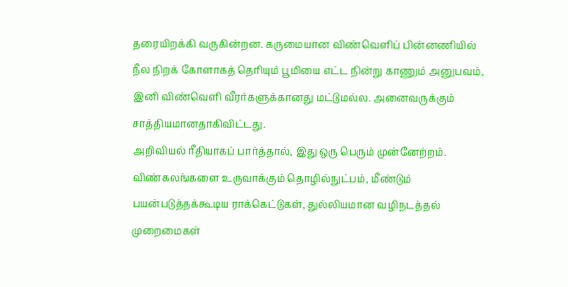தரையிறக்கி வருகின்றன. கருமையான விண்வெளிப் பின்னணியில் நீல நிறக் கோளாகத் தெரியும் பூமியை எட்ட நின்று காணும் அனுபவம், இனி விண்வெளி வீரர்களுக்கானது மட்டுமல்ல. அனைவருக்கும் சாத்தியமானதாகிவிட்டது.
அறிவியல் ரீதியாகப் பார்த்தால், இது ஒரு பெரும் முன்னேற்றம். விண்கலங்களை உருவாக்கும் தொழில்நுட்பம், மீண்டும் பயன்படுத்தக்கூடிய ராக்கெட்டுகள், துல்லியமான வழிநடத்தல் முறைமைகள்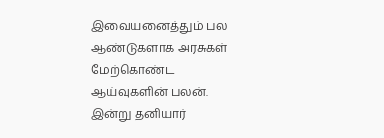இவையனைத்தும் பல ஆண்டுகளாக அரசுகள் மேற்கொண்ட ஆய்வுகளின் பலன். இன்று தனியார்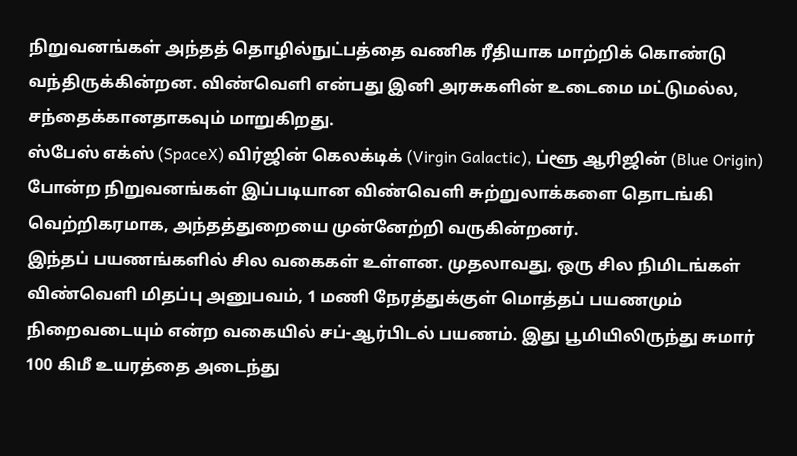நிறுவனங்கள் அந்தத் தொழில்நுட்பத்தை வணிக ரீதியாக மாற்றிக் கொண்டு வந்திருக்கின்றன. விண்வெளி என்பது இனி அரசுகளின் உடைமை மட்டுமல்ல, சந்தைக்கானதாகவும் மாறுகிறது.
ஸ்பேஸ் எக்ஸ் (SpaceX) விர்ஜின் கெலக்டிக் (Virgin Galactic), ப்ளூ ஆரிஜின் (Blue Origin) போன்ற நிறுவனங்கள் இப்படியான விண்வெளி சுற்றுலாக்களை தொடங்கி வெற்றிகரமாக, அந்தத்துறையை முன்னேற்றி வருகின்றனர்.
இந்தப் பயணங்களில் சில வகைகள் உள்ளன. முதலாவது, ஒரு சில நிமிடங்கள் விண்வெளி மிதப்பு அனுபவம், 1 மணி நேரத்துக்குள் மொத்தப் பயணமும் நிறைவடையும் என்ற வகையில் சப்-ஆர்பிடல் பயணம். இது பூமியிலிருந்து சுமார் 100 கிமீ உயரத்தை அடைந்து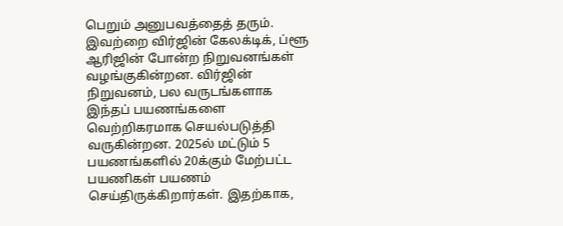பெறும் அனுபவத்தைத் தரும். இவற்றை விர்ஜின் கேலக்டிக், ப்ளூ ஆரிஜின் போன்ற நிறுவனங்கள் வழங்குகின்றன. விர்ஜின் நிறுவனம், பல வருடங்களாக இந்தப் பயணங்களை வெற்றிகரமாக செயல்படுத்தி வருகின்றன. 2025ல் மட்டும் 5 பயணங்களில் 20க்கும் மேற்பட்ட பயணிகள் பயணம் செய்திருக்கிறார்கள். இதற்காக,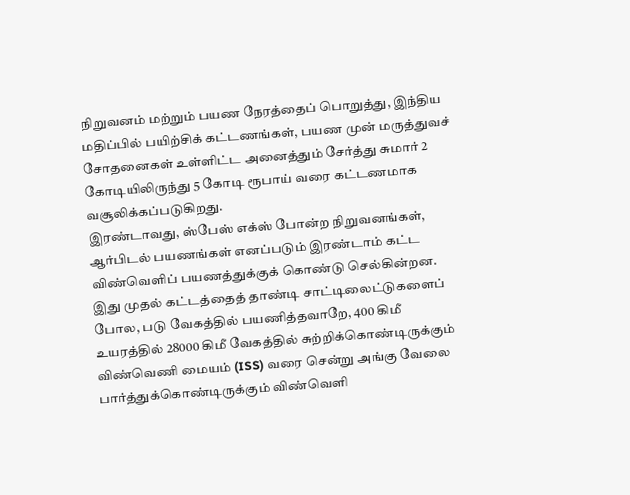நிறுவனம் மற்றும் பயண நேரத்தைப் பொறுத்து, இந்திய மதிப்பில் பயிற்சிக் கட்டணங்கள், பயண முன் மருத்துவச் சோதனைகள் உள்ளிட்ட அனைத்தும் சேர்த்து சுமார் 2 கோடியிலிருந்து 5 கோடி ரூபாய் வரை கட்டணமாக வசூலிக்கப்படுகிறது.
இரண்டாவது, ஸ்பேஸ் எக்ஸ் போன்ற நிறுவனங்கள், ஆர்பிடல் பயணங்கள் எனப்படும் இரண்டாம் கட்ட விண்வெளிப் பயணத்துக்குக் கொண்டு செல்கின்றன. இது முதல் கட்டத்தைத் தாண்டி சாட்டிலைட்டுகளைப் போல, படு வேகத்தில் பயணித்தவாறே, 400 கிமீ உயரத்தில் 28000 கிமீ வேகத்தில் சுற்றிக்கொண்டிருக்கும் விண்வெணி மையம் (ISS) வரை சென்று அங்கு வேலை பார்த்துக்கொண்டிருக்கும் விண்வெளி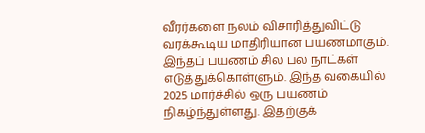வீரர்களை நலம் விசாரித்துவிட்டு வரக்கூடிய மாதிரியான பயணமாகும். இந்தப் பயணம் சில பல நாட்கள் எடுத்துக்கொள்ளும். இந்த வகையில் 2025 மார்ச்சில் ஒரு பயணம் நிகழ்ந்துள்ளது. இதற்குக்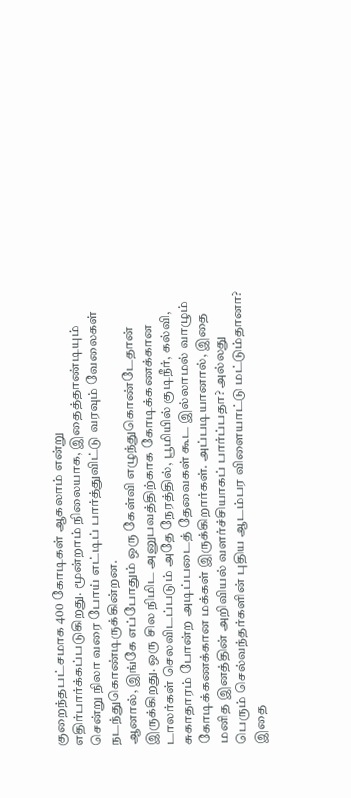குறைந்தபட்சமாக 400 கோடிகள் ஆகலாம் என்று எதிர்பார்க்கப்படுகிறது. மூன்றாம் நிலையாக, இதைத்தாண்டியும் சென்று நிலா வரை போய் எட்டிப் பார்த்துவிட்டு வரவும் வேலைகள் நடந்துகொண்டிருக்கின்றன.
ஆனால், இங்கே எப்போதும் ஒரு கேள்வி எழுந்துகொண்டேதான் இருக்கிறது. ஒரு சில நிமிட அனுபவத்திற்காக கோடிக்கணக்கான டாலர்கள் செலவிடப்படும் அதே நேரத்தில், பூமியில் குடிநீர், கல்வி, சுகாதாரம் போன்ற அடிப்படைத் தேவைகள் கூட இல்லாமல் வாழும் கோடிக்கணக்கான மக்கள் இருக்கிறார்கள். அப்படியானால், இதை மனித இனத்தின் அறிவியல் வளர்ச்சியாகப் பார்ப்பதா? அல்லது பெரும் செல்வந்தர்களின் புதிய ஆடம்பர விளையாட்டு மட்டும்தானா?
இதை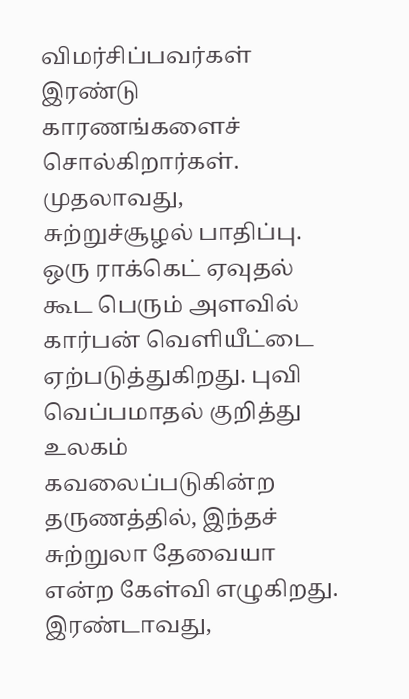விமர்சிப்பவர்கள் இரண்டு காரணங்களைச் சொல்கிறார்கள். முதலாவது, சுற்றுச்சூழல் பாதிப்பு. ஒரு ராக்கெட் ஏவுதல் கூட பெரும் அளவில் கார்பன் வெளியீட்டை ஏற்படுத்துகிறது. புவி வெப்பமாதல் குறித்து உலகம் கவலைப்படுகின்ற தருணத்தில், இந்தச் சுற்றுலா தேவையா என்ற கேள்வி எழுகிறது. இரண்டாவது,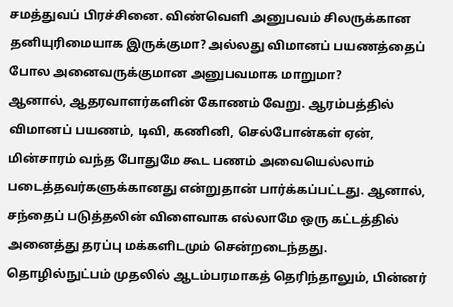சமத்துவப் பிரச்சினை. விண்வெளி அனுபவம் சிலருக்கான தனியுரிமையாக இருக்குமா? அல்லது விமானப் பயணத்தைப் போல அனைவருக்குமான அனுபவமாக மாறுமா?
ஆனால், ஆதரவாளர்களின் கோணம் வேறு. ஆரம்பத்தில் விமானப் பயணம், டிவி, கணினி, செல்போன்கள் ஏன், மின்சாரம் வந்த போதுமே கூட பணம் அவையெல்லாம் படைத்தவர்களுக்கானது என்றுதான் பார்க்கப்பட்டது. ஆனால், சந்தைப் படுத்தலின் விளைவாக எல்லாமே ஒரு கட்டத்தில் அனைத்து தரப்பு மக்களிடமும் சென்றடைந்தது. தொழில்நுட்பம் முதலில் ஆடம்பரமாகத் தெரிந்தாலும், பின்னர்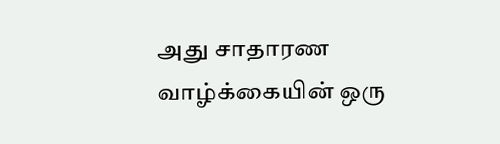அது சாதாரண வாழ்க்கையின் ஒரு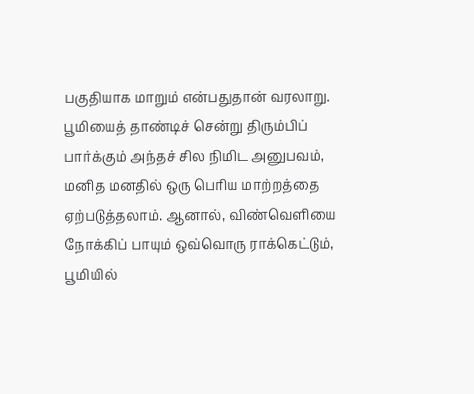பகுதியாக மாறும் என்பதுதான் வரலாறு. பூமியைத் தாண்டிச் சென்று திரும்பிப் பார்க்கும் அந்தச் சில நிமிட அனுபவம், மனித மனதில் ஒரு பெரிய மாற்றத்தை ஏற்படுத்தலாம். ஆனால், விண்வெளியை நோக்கிப் பாயும் ஒவ்வொரு ராக்கெட்டும், பூமியில்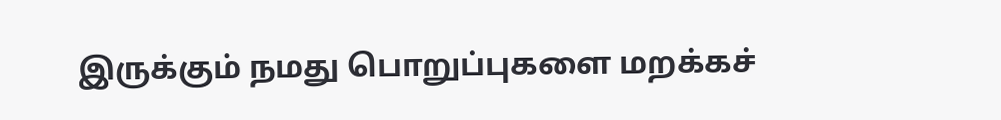இருக்கும் நமது பொறுப்புகளை மறக்கச்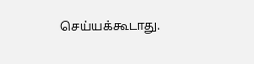செய்யக்கூடாது.